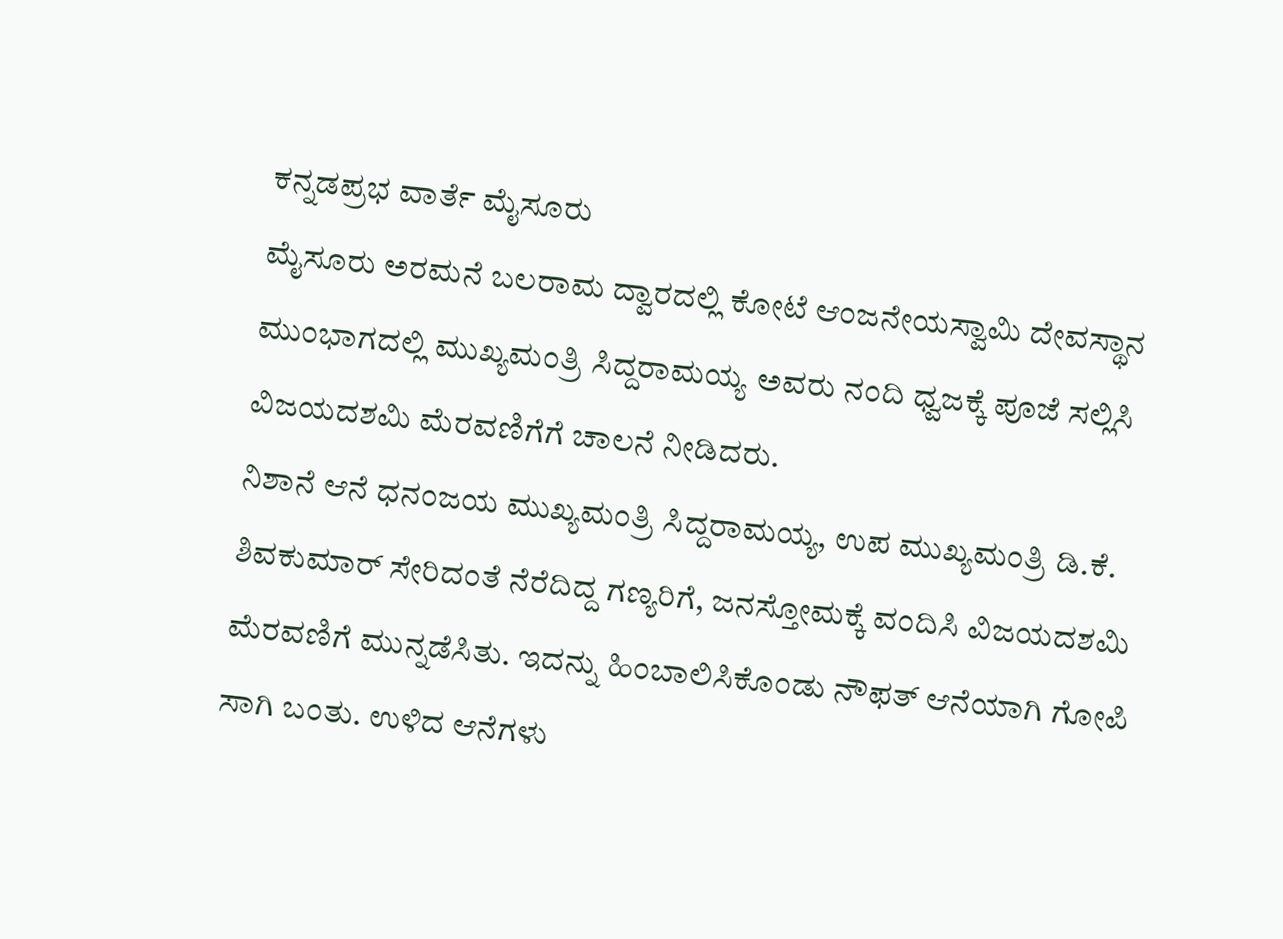ಕನ್ನಡಪ್ರಭ ವಾರ್ತೆ ಮೈಸೂರು
ಮೈಸೂರು ಅರಮನೆ ಬಲರಾಮ ದ್ವಾರದಲ್ಲಿ ಕೋಟೆ ಆಂಜನೇಯಸ್ವಾಮಿ ದೇವಸ್ಥಾನ ಮುಂಭಾಗದಲ್ಲಿ ಮುಖ್ಯಮಂತ್ರಿ ಸಿದ್ದರಾಮಯ್ಯ ಅವರು ನಂದಿ ಧ್ವಜಕ್ಕೆ ಪೂಜೆ ಸಲ್ಲಿಸಿ ವಿಜಯದಶಮಿ ಮೆರವಣಿಗೆಗೆ ಚಾಲನೆ ನೀಡಿದರು.
ನಿಶಾನೆ ಆನೆ ಧನಂಜಯ ಮುಖ್ಯಮಂತ್ರಿ ಸಿದ್ದರಾಮಯ್ಯ, ಉಪ ಮುಖ್ಯಮಂತ್ರಿ ಡಿ.ಕೆ. ಶಿವಕುಮಾರ್ ಸೇರಿದಂತೆ ನೆರೆದಿದ್ದ ಗಣ್ಯರಿಗೆ, ಜನಸ್ತೋಮಕ್ಕೆ ವಂದಿಸಿ ವಿಜಯದಶಮಿ ಮೆರವಣಿಗೆ ಮುನ್ನಡೆಸಿತು. ಇದನ್ನು ಹಿಂಬಾಲಿಸಿಕೊಂಡು ನೌಫತ್ ಆನೆಯಾಗಿ ಗೋಪಿ ಸಾಗಿ ಬಂತು. ಉಳಿದ ಆನೆಗಳು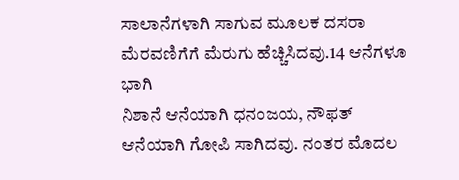ಸಾಲಾನೆಗಳಾಗಿ ಸಾಗುವ ಮೂಲಕ ದಸರಾ ಮೆರವಣಿಗೆಗೆ ಮೆರುಗು ಹೆಚ್ಚಿಸಿದವು.14 ಆನೆಗಳೂ ಭಾಗಿ
ನಿಶಾನೆ ಆನೆಯಾಗಿ ಧನಂಜಯ, ನೌಫತ್ ಆನೆಯಾಗಿ ಗೋಪಿ ಸಾಗಿದವು. ನಂತರ ಮೊದಲ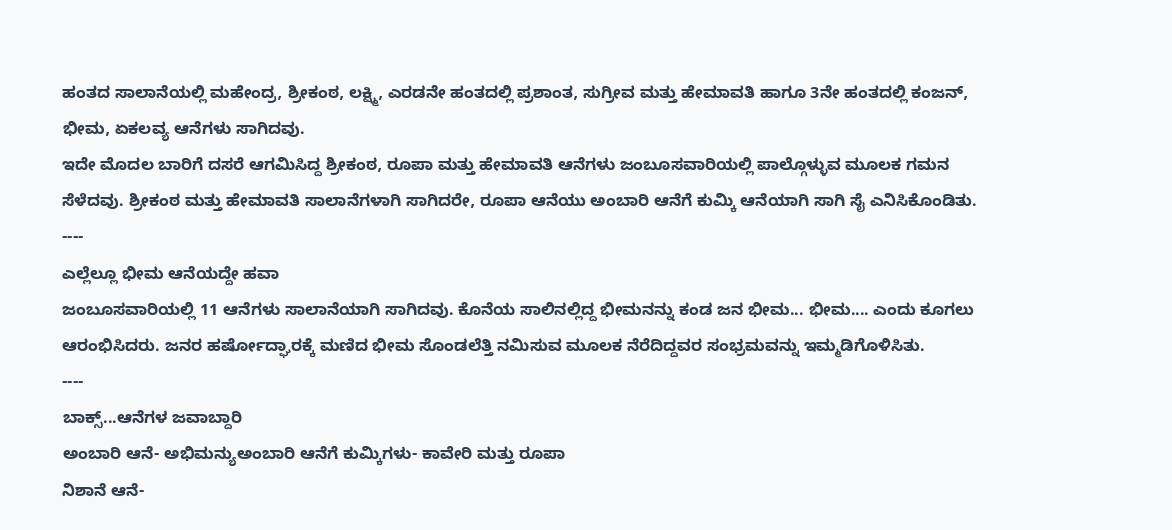ಹಂತದ ಸಾಲಾನೆಯಲ್ಲಿ ಮಹೇಂದ್ರ, ಶ್ರೀಕಂಠ, ಲಕ್ಷ್ಮಿ, ಎರಡನೇ ಹಂತದಲ್ಲಿ ಪ್ರಶಾಂತ, ಸುಗ್ರೀವ ಮತ್ತು ಹೇಮಾವತಿ ಹಾಗೂ 3ನೇ ಹಂತದಲ್ಲಿ ಕಂಜನ್, ಭೀಮ, ಏಕಲವ್ಯ ಆನೆಗಳು ಸಾಗಿದವು.
ಇದೇ ಮೊದಲ ಬಾರಿಗೆ ದಸರೆ ಆಗಮಿಸಿದ್ದ ಶ್ರೀಕಂಠ, ರೂಪಾ ಮತ್ತು ಹೇಮಾವತಿ ಆನೆಗಳು ಜಂಬೂಸವಾರಿಯಲ್ಲಿ ಪಾಲ್ಗೊಳ್ಳುವ ಮೂಲಕ ಗಮನ ಸೆಳೆದವು. ಶ್ರೀಕಂಠ ಮತ್ತು ಹೇಮಾವತಿ ಸಾಲಾನೆಗಳಾಗಿ ಸಾಗಿದರೇ, ರೂಪಾ ಆನೆಯು ಅಂಬಾರಿ ಆನೆಗೆ ಕುಮ್ಕಿ ಆನೆಯಾಗಿ ಸಾಗಿ ಸೈ ಎನಿಸಿಕೊಂಡಿತು.
----
ಎಲ್ಲೆಲ್ಲೂ ಭೀಮ ಆನೆಯದ್ದೇ ಹವಾ
ಜಂಬೂಸವಾರಿಯಲ್ಲಿ 11 ಆನೆಗಳು ಸಾಲಾನೆಯಾಗಿ ಸಾಗಿದವು. ಕೊನೆಯ ಸಾಲಿನಲ್ಲಿದ್ದ ಭೀಮನನ್ನು ಕಂಡ ಜನ ಭೀಮ... ಭೀಮ.... ಎಂದು ಕೂಗಲು ಆರಂಭಿಸಿದರು. ಜನರ ಹರ್ಷೋದ್ಘಾರಕ್ಕೆ ಮಣಿದ ಭೀಮ ಸೊಂಡಲೆತ್ತಿ ನಮಿಸುವ ಮೂಲಕ ನೆರೆದಿದ್ದವರ ಸಂಭ್ರಮವನ್ನು ಇಮ್ಮಡಿಗೊಳಿಸಿತು.
----
ಬಾಕ್ಸ್...ಆನೆಗಳ ಜವಾಬ್ದಾರಿ
ಅಂಬಾರಿ ಆನೆ- ಅಭಿಮನ್ಯುಅಂಬಾರಿ ಆನೆಗೆ ಕುಮ್ಕಿಗಳು- ಕಾವೇರಿ ಮತ್ತು ರೂಪಾ
ನಿಶಾನೆ ಆನೆ-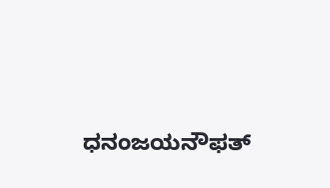ಧನಂಜಯನೌಫತ್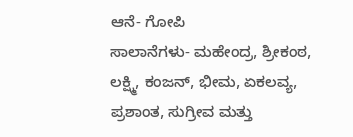ಆನೆ- ಗೋಪಿ
ಸಾಲಾನೆಗಳು- ಮಹೇಂದ್ರ, ಶ್ರೀಕಂಠ, ಲಕ್ಷ್ಮಿ, ಕಂಜನ್, ಭೀಮ, ಏಕಲವ್ಯ, ಪ್ರಶಾಂತ, ಸುಗ್ರೀವ ಮತ್ತು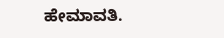ಹೇಮಾವತಿ.